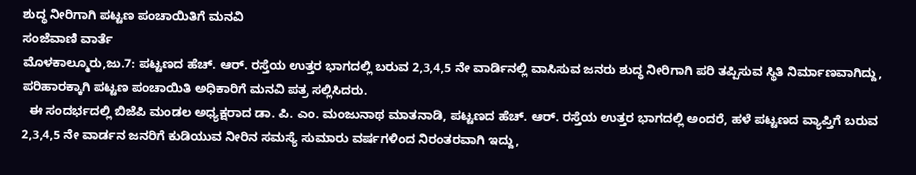ಶುದ್ಧ ನೀರಿಗಾಗಿ ಪಟ್ಟಣ ಪಂಚಾಯಿತಿಗೆ ಮನವಿ
ಸಂಜೆವಾಣಿ ವಾರ್ತೆ
ಮೊಳಕಾಲ್ಮೂರು,ಜು.7: ಪಟ್ಟಣದ ಹೆಚ್. ಆರ್. ರಸ್ತೆಯ ಉತ್ತರ ಭಾಗದಲ್ಲಿ ಬರುವ 2,3,4,5 ನೇ ವಾರ್ಡಿನಲ್ಲಿ ವಾಸಿಸುವ ಜನರು ಶುದ್ಧ ನೀರಿಗಾಗಿ ಪರಿ ತಪ್ಪಿಸುವ ಸ್ಥಿತಿ ನಿರ್ಮಾಣವಾಗಿದ್ದು, ಪರಿಹಾರಕ್ಕಾಗಿ ಪಟ್ಟಣ ಪಂಚಾಯಿತಿ ಅಧಿಕಾರಿಗೆ ಮನವಿ ಪತ್ರ ಸಲ್ಲಿಸಿದರು.
  ಈ ಸಂದರ್ಭದಲ್ಲಿ ಬಿಜೆಪಿ ಮಂಡಲ ಅಧ್ಯಕ್ಷರಾದ ಡಾ. ಪಿ. ಎಂ. ಮಂಜುನಾಥ ಮಾತನಾಡಿ, ಪಟ್ಟಣದ ಹೆಚ್. ಆರ್. ರಸ್ತೆಯ ಉತ್ತರ ಭಾಗದಲ್ಲಿ ಅಂದರೆ, ಹಳೆ ಪಟ್ಟಣದ ವ್ಯಾಪ್ತಿಗೆ ಬರುವ 2,3,4,5 ನೇ ವಾರ್ಡನ ಜನರಿಗೆ ಕುಡಿಯುವ ನೀರಿನ ಸಮಸ್ಯೆ ಸುಮಾರು ವರ್ಷಗಳಿಂದ ನಿರಂತರವಾಗಿ ಇದ್ದು,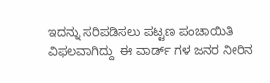ಇದನ್ನು ಸರಿಪಡಿಸಲು ಪಟ್ಟಣ ಪಂಚಾಯಿತಿ ವಿಫಲವಾಗಿದ್ದು  ಈ ವಾರ್ಡ್ ಗಳ ಜನರ ನೀರಿನ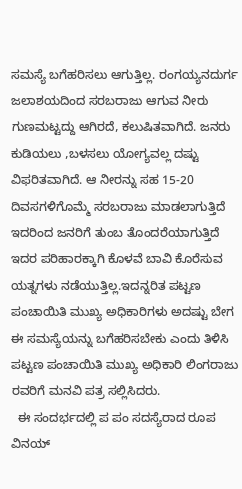ಸಮಸ್ಯೆ ಬಗೆಹರಿಸಲು ಆಗುತ್ತಿಲ್ಲ. ರಂಗಯ್ಯನದುರ್ಗ ಜಲಾಶಯದಿಂದ ಸರಬರಾಜು ಆಗುವ ನೀರು ಗುಣಮಟ್ಟದ್ದು ಆಗಿರದೆ, ಕಲುಷಿತವಾಗಿದೆ. ಜನರು ಕುಡಿಯಲು ,ಬಳಸಲು ಯೋಗ್ಯವಲ್ಲ ದಷ್ಟು ವಿಫರಿತವಾಗಿದೆ. ಆ ನೀರನ್ನು ಸಹ 15-20 ದಿವಸಗಳಿಗೊಮ್ಮೆ ಸರಬರಾಜು ಮಾಡಲಾಗುತ್ತಿದೆ ಇದರಿಂದ ಜನರಿಗೆ ತುಂಬ ತೊಂದರೆಯಾಗುತ್ತಿದೆ   ಇದರ ಪರಿಹಾರಕ್ಕಾಗಿ ಕೊಳವೆ ಬಾವಿ ಕೊರೆಸುವ ಯತ್ನಗಳು ನಡೆಯುತ್ತಿಲ್ಲ.ಇದನ್ನರಿತ ಪಟ್ಟಣ ಪಂಚಾಯಿತಿ ಮುಖ್ಯ ಅಧಿಕಾರಿಗಳು ಅದಷ್ಟು ಬೇಗ ಈ ಸಮಸ್ಯೆಯನ್ನು ಬಗೆಹರಿಸಬೇಕು ಎಂದು ತಿಳಿಸಿ ಪಟ್ಟಣ ಪಂಚಾಯಿತಿ ಮುಖ್ಯ ಅಧಿಕಾರಿ ಲಿಂಗರಾಜು ರವರಿಗೆ ಮನವಿ ಪತ್ರ ಸಲ್ಲಿಸಿದರು.
  ಈ ಸಂದರ್ಭದಲ್ಲಿ ಪ ಪಂ ಸದಸ್ಯೆರಾದ ರೂಪ ವಿನಯ್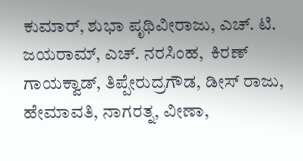ಕುಮಾರ್, ಶುಭಾ ಪೃಥಿವೀರಾಜು, ಎಚ್. ಟಿ. ಜಯರಾಮ್, ಎಚ್. ನರಸಿಂಹ,  ಕಿರಣ್ ಗಾಯಕ್ವಾಡ್, ತಿಪ್ಪೇರುದ್ರಗೌಡ, ಡೀಸ್ ರಾಜು, ಹೇಮಾವತಿ, ನಾಗರತ್ನ, ವೀಣಾ,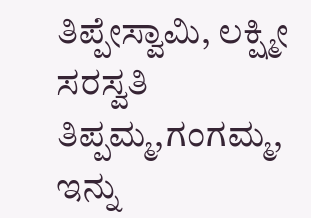ತಿಪ್ಪೇಸ್ವಾಮಿ, ಲಕ್ಷ್ಮೀ ಸರಸ್ವತಿ ತಿಪ್ಪಮ್ಮ,ಗಂಗಮ್ಮ, ಇನ್ನು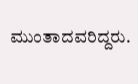ಮುಂತಾದವರಿದ್ದರು.